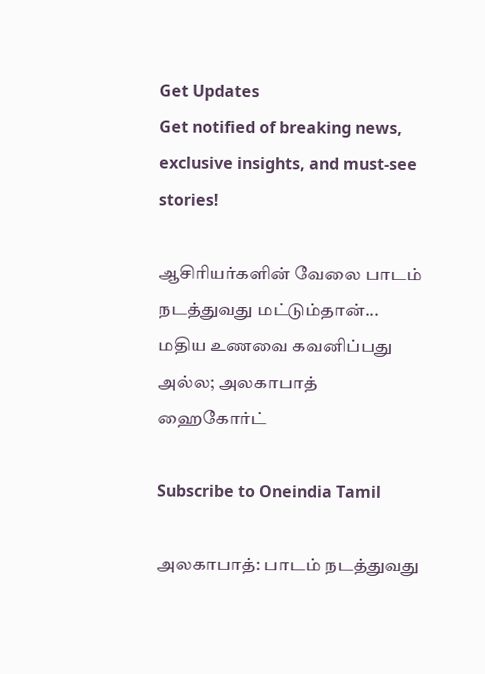Get Updates
Get notified of breaking news, exclusive insights, and must-see stories!

ஆசிரியர்களின் வேலை பாடம் நடத்துவது மட்டும்தான்... மதிய உணவை கவனிப்பது அல்ல; அலகாபாத் ஹைகோர்ட்

Subscribe to Oneindia Tamil

அலகாபாத்: பாடம் நடத்துவது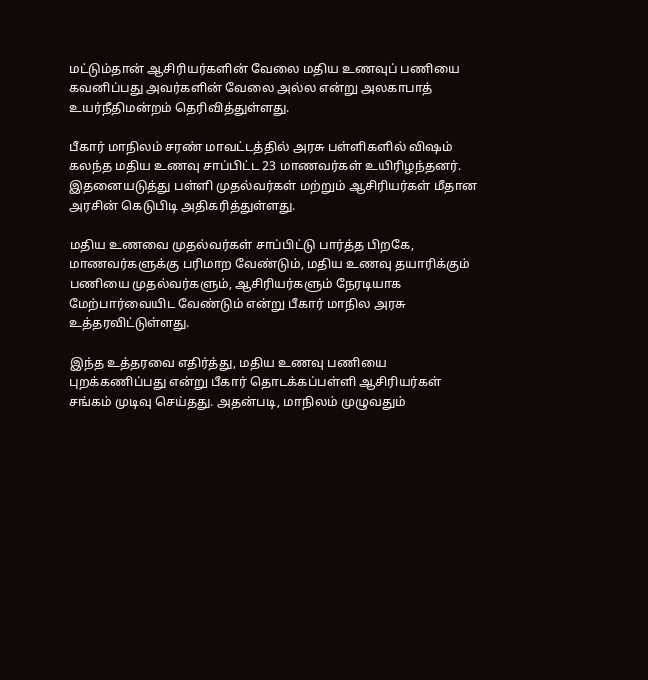மட்டும்தான் ஆசிரியர்களின் வேலை மதிய உணவுப் பணியை கவனிப்பது அவர்களின் வேலை அல்ல என்று அலகாபாத் உயர்நீதிமன்றம் தெரிவித்துள்ளது.

பீகார் மாநிலம் சரண் மாவட்டத்தில் அரசு பள்ளிகளில் விஷம் கலந்த மதிய உணவு சாப்பிட்ட 23 மாணவர்கள் உயிரிழந்தனர். இதனையடுத்து பள்ளி முதல்வர்கள் மற்றும் ஆசிரியர்கள் மீதான அரசின் கெடுபிடி அதிகரித்துள்ளது.

மதிய உணவை முதல்வர்கள் சாப்பிட்டு பார்த்த பிறகே, மாணவர்களுக்கு பரிமாற வேண்டும், மதிய உணவு தயாரிக்கும் பணியை முதல்வர்களும், ஆசிரியர்களும் நேரடியாக மேற்பார்வையிட வேண்டும் என்று பீகார் மாநில அரசு உத்தரவிட்டுள்ளது.

இந்த உத்தரவை எதிர்த்து, மதிய உணவு பணியை புறக்கணிப்பது என்று பீகார் தொடக்கப்பள்ளி ஆசிரியர்கள் சங்கம் முடிவு செய்தது. அதன்படி, மாநிலம் முழுவதும்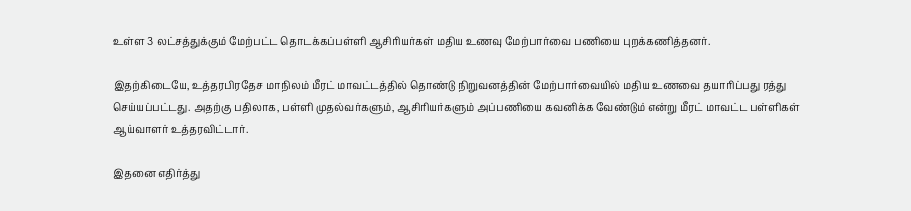உள்ள 3 லட்சத்துக்கும் மேற்பட்ட தொடக்கப்பள்ளி ஆசிரியர்கள் மதிய உணவு மேற்பார்வை பணியை புறக்கணித்தனர்.

இதற்கிடையே, உத்தரபிரதேச மாநிலம் மீரட் மாவட்டத்தில் தொண்டு நிறுவனத்தின் மேற்பார்வையில் மதிய உணவை தயாரிப்பது ரத்து செய்யப்பட்டது. அதற்கு பதிலாக, பள்ளி முதல்வர்களும், ஆசிரியர்களும் அப்பணியை கவனிக்க வேண்டும் என்று மீரட் மாவட்ட பள்ளிகள் ஆய்வாளர் உத்தரவிட்டார்.

இதனை எதிர்த்து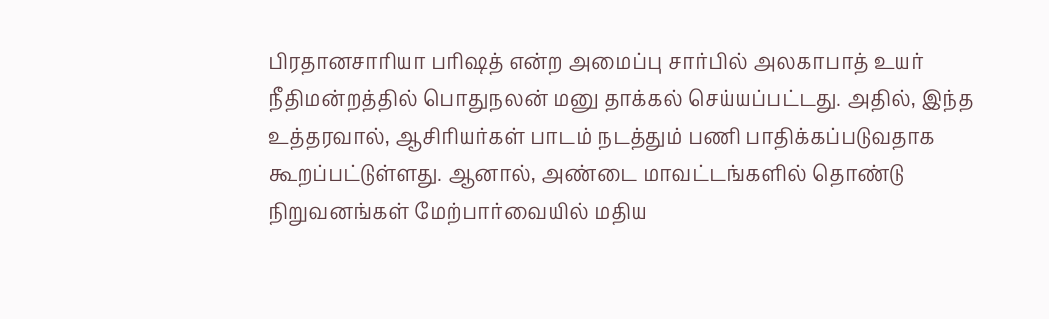பிரதானசாரியா பரிஷத் என்ற அமைப்பு சார்பில் அலகாபாத் உயர் நீதிமன்றத்தில் பொதுநலன் மனு தாக்கல் செய்யப்பட்டது. அதில், இந்த உத்தரவால், ஆசிரியர்கள் பாடம் நடத்தும் பணி பாதிக்கப்படுவதாக கூறப்பட்டுள்ளது. ஆனால், அண்டை மாவட்டங்களில் தொண்டு நிறுவனங்கள் மேற்பார்வையில் மதிய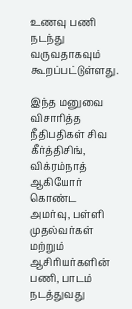உணவு பணி நடந்து வருவதாகவும் கூறப்பட்டுள்ளது.

இந்த மனுவை விசாரித்த நீதிபதிகள் சிவ கீர்த்திசிங், விக்ரம்நாத் ஆகியோர் கொண்ட அமர்வு, பள்ளி முதல்வர்கள் மற்றும் ஆசிரியர்களின் பணி, பாடம் நடத்துவது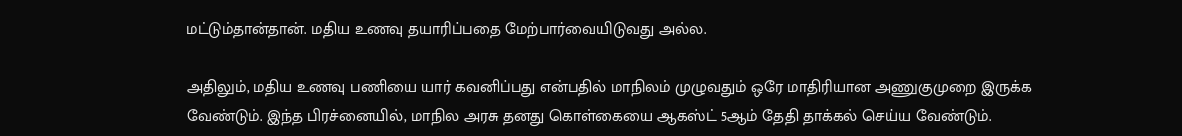மட்டும்தான்தான். மதிய உணவு தயாரிப்பதை மேற்பார்வையிடுவது அல்ல.

அதிலும், மதிய உணவு பணியை யார் கவனிப்பது என்பதில் மாநிலம் முழுவதும் ஒரே மாதிரியான அணுகுமுறை இருக்க வேண்டும். இந்த பிரச்னையில், மாநில அரசு தனது கொள்கையை ஆகஸ்ட் 5ஆம் தேதி தாக்கல் செய்ய வேண்டும்.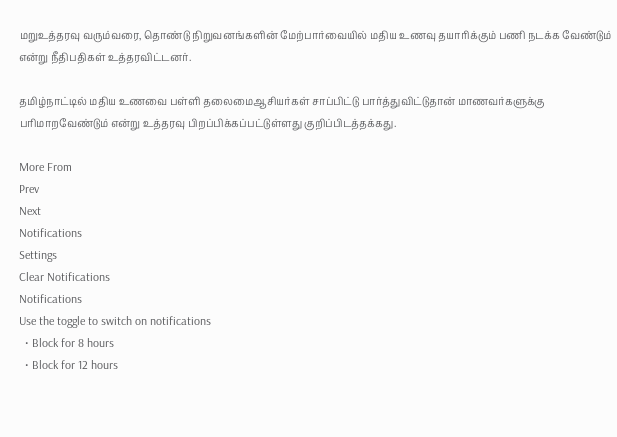மறுஉத்தரவு வரும்வரை, தொண்டு நிறுவனங்களின் மேற்பார்வையில் மதிய உணவு தயாரிக்கும் பணி நடக்க வேண்டும் என்று நீதிபதிகள் உத்தரவிட்டனர்.

தமிழ்நாட்டில் மதிய உணவை பள்ளி தலைமைஆசியர்கள் சாப்பிட்டு பார்த்துவிட்டுதான் மாணவர்களுக்கு பரிமாறவேண்டும் என்று உத்தரவு பிறப்பிக்கப்பட்டுள்ளது குறிப்பிடத்தக்கது.

More From
Prev
Next
Notifications
Settings
Clear Notifications
Notifications
Use the toggle to switch on notifications
  • Block for 8 hours
  • Block for 12 hours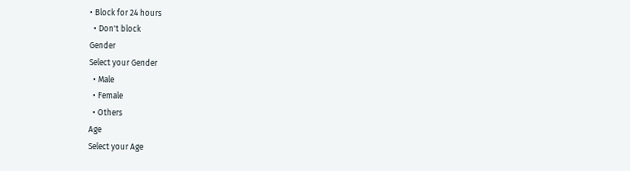• Block for 24 hours
  • Don't block
Gender
Select your Gender
  • Male
  • Female
  • Others
Age
Select your Age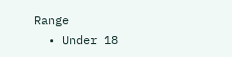Range
  • Under 18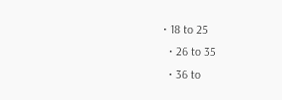• 18 to 25
  • 26 to 35
  • 36 to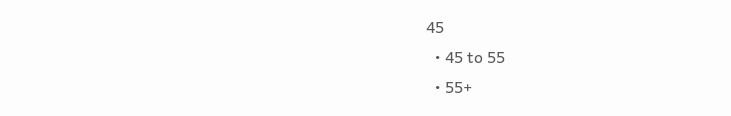45
  • 45 to 55
  • 55+